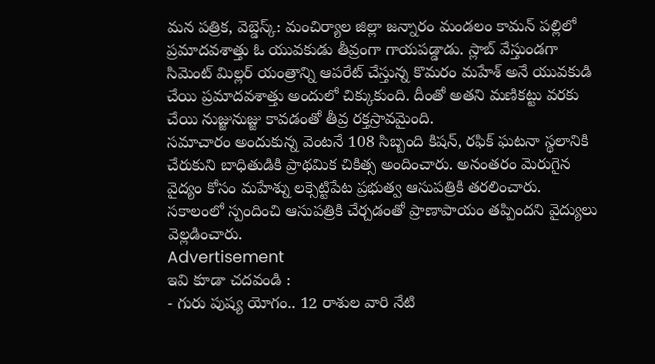మన పత్రిక, వెబ్డెస్క్: మంచిర్యాల జిల్లా జన్నారం మండలం కామన్ పల్లిలో ప్రమాదవశాత్తు ఓ యువకుడు తీవ్రంగా గాయపడ్డాడు. స్లాబ్ వేస్తుండగా సిమెంట్ మిల్లర్ యంత్రాన్ని ఆపరేట్ చేస్తున్న కొమరం మహేశ్ అనే యువకుడి చేయి ప్రమాదవశాత్తు అందులో చిక్కుకుంది. దీంతో అతని మణికట్టు వరకు చేయి నుజ్జునుజ్జు కావడంతో తీవ్ర రక్తస్రావమైంది.
సమాచారం అందుకున్న వెంటనే 108 సిబ్బంది కిషన్, రఫిక్ ఘటనా స్థలానికి చేరుకుని బాధితుడికి ప్రాథమిక చికిత్స అందించారు. అనంతరం మెరుగైన వైద్యం కోసం మహేశ్ను లక్సెట్టిపేట ప్రభుత్వ ఆసుపత్రికి తరలించారు. సకాలంలో స్పందించి ఆసుపత్రికి చేర్చడంతో ప్రాణాపాయం తప్పిందని వైద్యులు వెల్లడించారు.
Advertisement
ఇవి కూడా చదవండి :
- గురు పుష్య యోగం.. 12 రాశుల వారి నేటి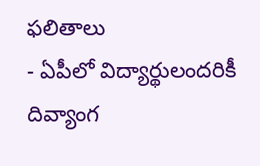ఫలితాలు
- ఏపీలో విద్యార్థులందరికీ దివ్యాంగ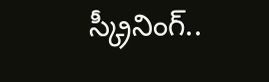స్క్రీనింగ్..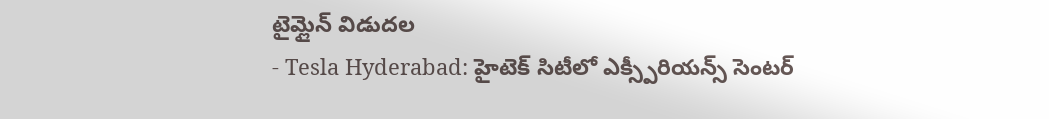టైమ్లైన్ విడుదల
- Tesla Hyderabad: హైటెక్ సిటీలో ఎక్స్పీరియన్స్ సెంటర్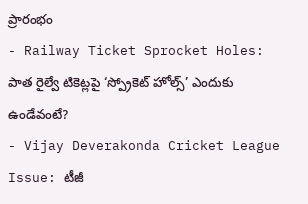ప్రారంభం
- Railway Ticket Sprocket Holes: పాత రైల్వే టికెట్లపై ‘స్ప్రోకెట్ హోల్స్’ ఎందుకు ఉండేవంటే?
- Vijay Deverakonda Cricket League Issue: టీజీ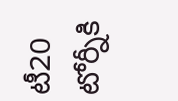టీ20 టోర్నీకి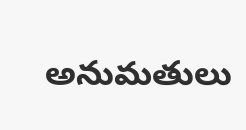అనుమతులు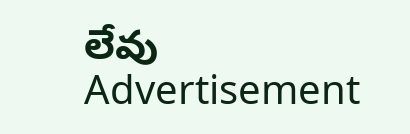లేవు
Advertisement